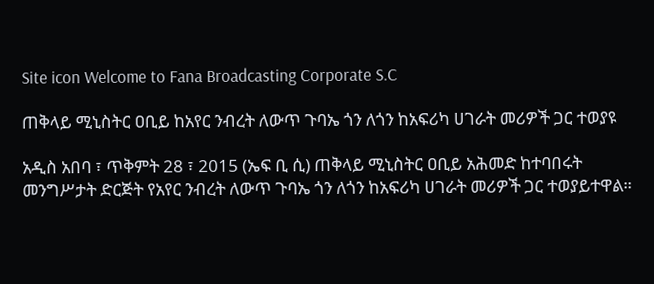Site icon Welcome to Fana Broadcasting Corporate S.C

ጠቅላይ ሚኒስትር ዐቢይ ከአየር ንብረት ለውጥ ጉባኤ ጎን ለጎን ከአፍሪካ ሀገራት መሪዎች ጋር ተወያዩ

አዲስ አበባ ፣ ጥቅምት 28 ፣ 2015 (ኤፍ ቢ ሲ) ጠቅላይ ሚኒስትር ዐቢይ አሕመድ ከተባበሩት መንግሥታት ድርጅት የአየር ንብረት ለውጥ ጉባኤ ጎን ለጎን ከአፍሪካ ሀገራት መሪዎች ጋር ተወያይተዋል።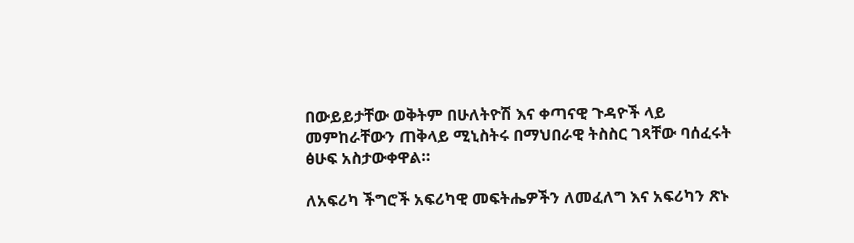በውይይታቸው ወቅትም በሁለትዮሽ እና ቀጣናዊ ጉዳዮች ላይ መምከራቸውን ጠቅላይ ሚኒስትሩ በማህበራዊ ትስስር ገጻቸው ባሰፈሩት ፅሁፍ አስታውቀዋል።

ለአፍሪካ ችግሮች አፍሪካዊ መፍትሔዎችን ለመፈለግ እና አፍሪካን ጽኑ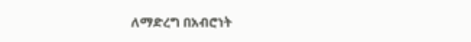ለማድረግ በአብሮነት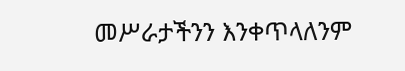መሥራታችንን እንቀጥላለንም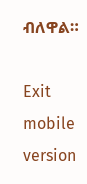ብለዋል።

Exit mobile version